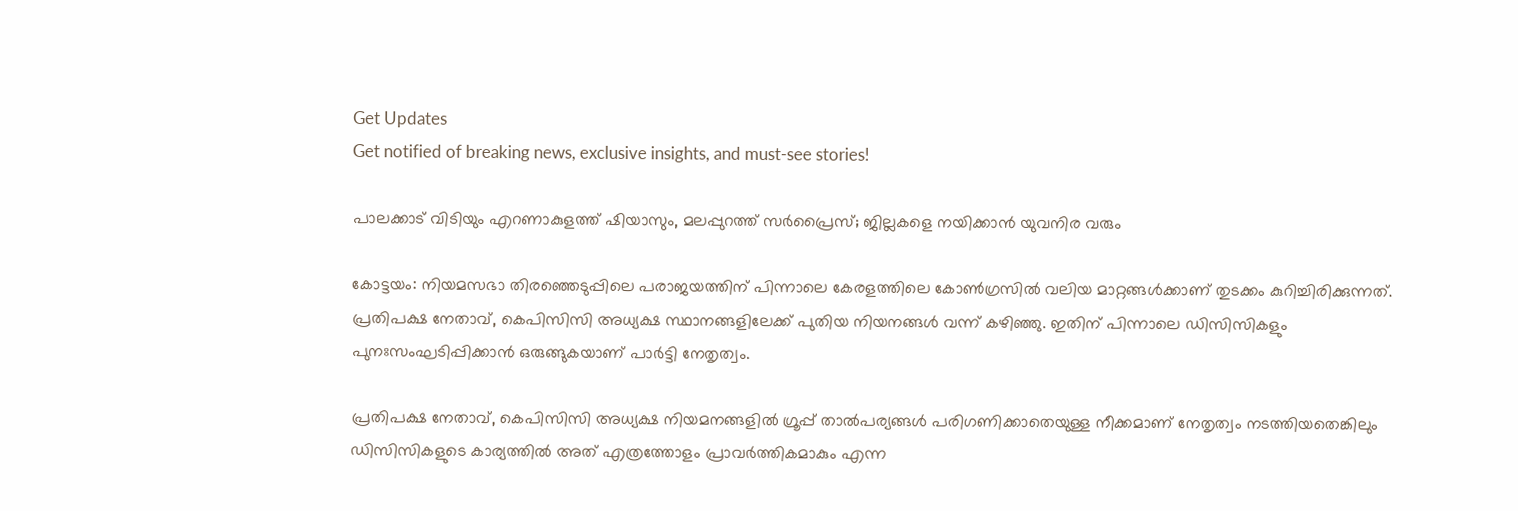Get Updates
Get notified of breaking news, exclusive insights, and must-see stories!

പാലക്കാട് വിടിയും എറണാകുളത്ത് ഷിയാസും, മലപ്പുറത്ത് സര്‍പ്രൈസ്; ജില്ലകളെ നയിക്കാന്‍ യുവനിര വരും

കോട്ടയം: നിയമസഭാ തിരഞ്ഞെടുപ്പിലെ പരാജയത്തിന് പിന്നാലെ കേരളത്തിലെ കോണ്‍ഗ്രസില്‍ വലിയ മാറ്റങ്ങള്‍ക്കാണ് തുടക്കം കുറിച്ചിരിക്കുന്നത്. പ്രതിപക്ഷ നേതാവ്, കെപിസിസി അധ്യക്ഷ സ്ഥാനങ്ങളിലേക്ക് പുതിയ നിയനങ്ങള്‍ വന്ന് കഴിഞ്ഞു. ഇതിന് പിന്നാലെ ഡിസിസികളും പുനഃസംഘടിപ്പിക്കാന്‍ ഒരുങ്ങുകയാണ് പാര്‍ട്ടി നേതൃത്വം.

പ്രതിപക്ഷ നേതാവ്, കെപിസിസി അധ്യക്ഷ നിയമനങ്ങളില്‍ ഗ്രൂപ്പ് താല്‍പര്യങ്ങള്‍ പരിഗണിക്കാതെയുള്ള നീക്കമാണ് നേതൃത്വം നടത്തിയതെങ്കിലും ഡിസിസികളുടെ കാര്യത്തില്‍ അത് എത്രത്തോളം പ്രാവര്‍ത്തികമാകും എന്ന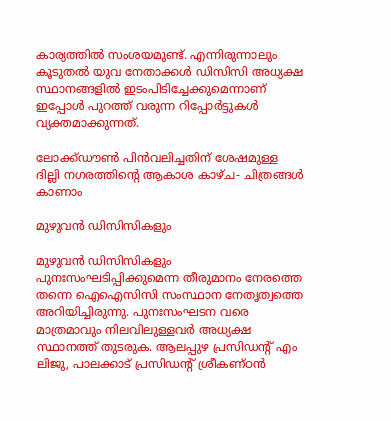കാര്യത്തില്‍ സംശയമുണ്ട്. എന്നിരുന്നാലും കൂടുതല്‍ യുവ നേതാക്കള്‍ ഡിസിസി അധ്യക്ഷ സ്ഥാനങ്ങളില്‍ ഇടംപിടിച്ചേക്കുമെന്നാണ് ഇപ്പോള്‍ പുറത്ത് വരുന്ന റിപ്പോര്‍ട്ടുകള്‍ വ്യക്തമാക്കുന്നത്.

ലോക്ക്ഡൗണ്‍ പിന്‍വലിച്ചതിന് ശേഷമുള്ള ദില്ലി നഗരത്തിന്റെ ആകാശ കാഴ്ച- ചിത്രങ്ങള്‍ കാണാം

മുഴുവന്‍ ഡിസിസികളും

മുഴുവന്‍ ഡിസിസികളും പുനഃസംഘടിപ്പിക്കുമെന്ന തീരുമാനം നേരത്തെ തന്നെ ഐഐസിസി സംസ്ഥാന നേതൃത്വത്തെ അറിയിച്ചിരുന്നു. പുനഃസംഘടന വരെ മാത്രമാവും നിലവിലുള്ളവര്‍ അധ്യക്ഷ സ്ഥാനത്ത് തുടരുക. ആലപ്പുഴ പ്രസിഡന്‍റ് എം ലിജു, പാലക്കാട് പ്രസിഡന്‍റ് ശ്രീകണ്ഠന്‍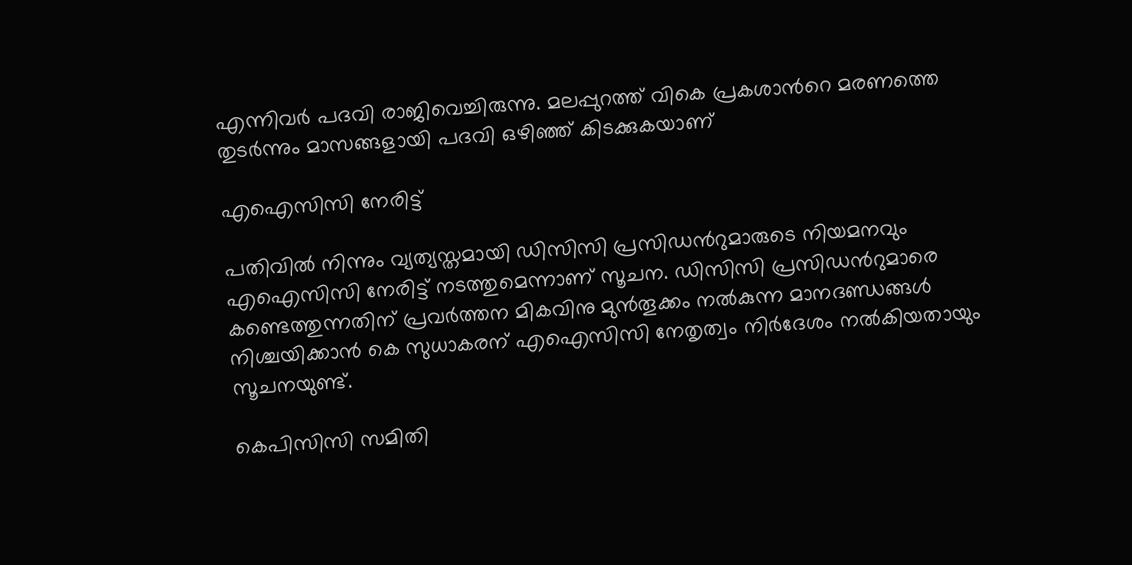എന്നിവര്‍ പദവി രാജിവെച്ചിരുന്നു. മലപ്പുറത്ത് വികെ പ്രകശാന്‍റെ മരണത്തെ തുടര്‍ന്നും മാസങ്ങളായി പദവി ഒഴിഞ്ഞ് കിടക്കുകയാണ്

എഐസിസി നേരിട്ട്

പതിവില്‍ നിന്നും വ്യത്യസ്തമായി ഡിസിസി പ്രസിഡന്‍റുമാരുടെ നിയമനവും എഐസിസി നേരിട്ട് നടത്തുമെന്നാണ് സൂചന. ഡിസിസി പ്രസിഡന്‍റുമാരെ കണ്ടെത്തുന്നതിന് പ്രവർത്തന മികവിനു മുൻതൂക്കം നൽകുന്ന മാനദണ്ഡങ്ങൾ നിശ്ചയിക്കാന്‍ കെ സുധാകരന് എഐസിസി നേതൃത്വം നിര്‍ദേശം നല്‍കിയതായും സൂചനയുണ്ട്.

കെപിസിസി സമിതി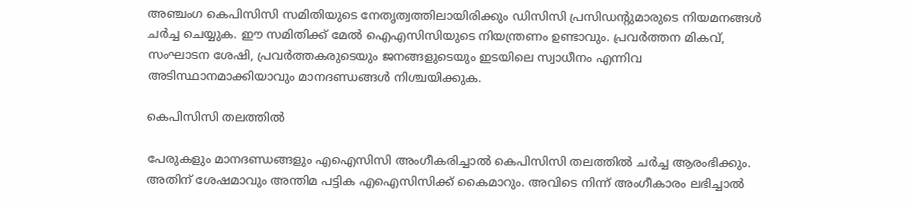അഞ്ചംഗ കെപിസിസി സമിതിയുടെ നേതൃത്വത്തിലായിരിക്കും ഡിസിസി പ്രസിഡന്‍റുമാരുടെ നിയമനങ്ങള്‍ ചര്‍ച്ച ചെയ്യുക. ഈ സമിതിക്ക് മേല്‍ ഐഎസിസിയുടെ നിയന്ത്രണം ഉണ്ടാവും. പ്രവർത്തന മികവ്, സംഘാടന ശേഷി, പ്രവർത്തകരുടെയും ജനങ്ങളുടെയും ഇടയിലെ സ്വാധീനം എന്നിവ അടിസ്ഥാനമാക്കിയാവും മാനദണ്ഡങ്ങള്‍ നിശ്ചയിക്കുക.

കെപിസിസി തലത്തിൽ

പേരുകളും മാനദണ്ഡങ്ങളും എഐസിസി അംഗീകരിച്ചാൽ കെപിസിസി തലത്തിൽ ചർച്ച ആരംഭിക്കും. അതിന് ശേഷമാവും അന്തിമ പട്ടിക എഐസിസിക്ക് കൈമാറും. അവിടെ നിന്ന് അംഗീകാരം ലഭിച്ചാല്‍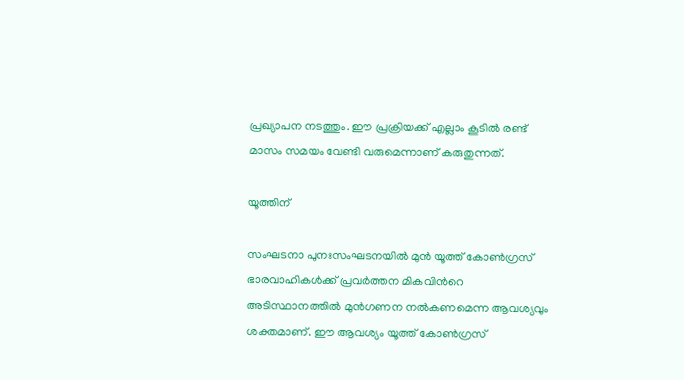പ്രഖ്യാപന നടത്തും. ഈ പ്രക്രിയക്ക് എല്ലാം കൂടില്‍ രണ്ട് മാസം സമയം വേണ്ടി വരുമെന്നാണ് കരുതുന്നത്.

യൂത്തിന്

സംഘടനാ പുനഃസംഘടനയില്‍ മുന്‍ യൂത്ത് കോണ്‍ഗ്രസ് ഭാരവാഹികള്‍ക്ക് പ്രവര്‍ത്തന മികവിന്‍റെ അടിസ്ഥാനത്തില്‍ മുന്‍ഗണന നല്‍കണമെന്ന ആവശ്യവും ശക്തമാണ്. ഈ ആവശ്യം യൂത്ത് കോൺഗ്രസ്‌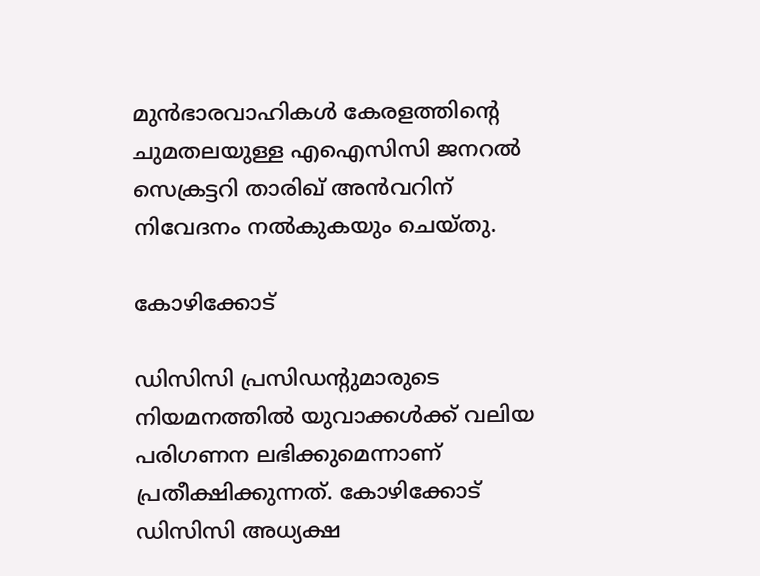മുൻഭാരവാഹികൾ കേരളത്തിന്റെ ചുമതലയുള്ള എഐസിസി ജനറൽ സെക്രട്ടറി താരിഖ് അൻവറിന് നിവേദനം നല്‍കുകയും ചെയ്തു.

കോഴിക്കോട്

ഡിസിസി പ്രസിഡന്‍റുമാരുടെ നിയമനത്തില്‍ യുവാക്കള്‍ക്ക് വലിയ പരിഗണന ലഭിക്കുമെന്നാണ് പ്രതീക്ഷിക്കുന്നത്. കോഴിക്കോട് ഡിസിസി അധ്യക്ഷ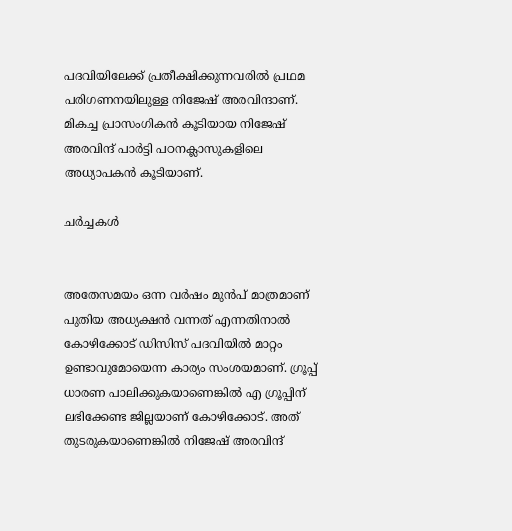പദവിയിലേക്ക് പ്രതീക്ഷിക്കുന്നവരില്‍ പ്രഥമ പരിഗണനയിലുള്ള നിജേഷ് അരവിന്ദാണ്. മികച്ച പ്രാസംഗികന്‍ കൂടിയായ നിജേഷ് അരവിന്ദ് പാര്‍ട്ടി പഠനക്ലാസുകളിലെ അധ്യാപകന്‍ കൂടിയാണ്.

ചര്‍ച്ചകള്‍


അതേസമയം ഒന്ന വര്‍ഷം മുന്‍പ് മാത്രമാണ് പുതിയ അധ്യക്ഷന്‍ വന്നത് എന്നതിനാല്‍ കോഴിക്കോട് ഡിസിസ് പദവിയില്‍ മാറ്റം ഉണ്ടാവുമോയെന്ന കാര്യം സംശയമാണ്. ഗ്രൂപ്പ് ധാരണ പാലിക്കുകയാണെങ്കില്‍ എ ഗ്രൂപ്പിന് ലഭിക്കേണ്ട ജില്ലയാണ് കോഴിക്കോട്. അത് തുടരുകയാണെങ്കില്‍ നിജേഷ് അരവിന്ദ്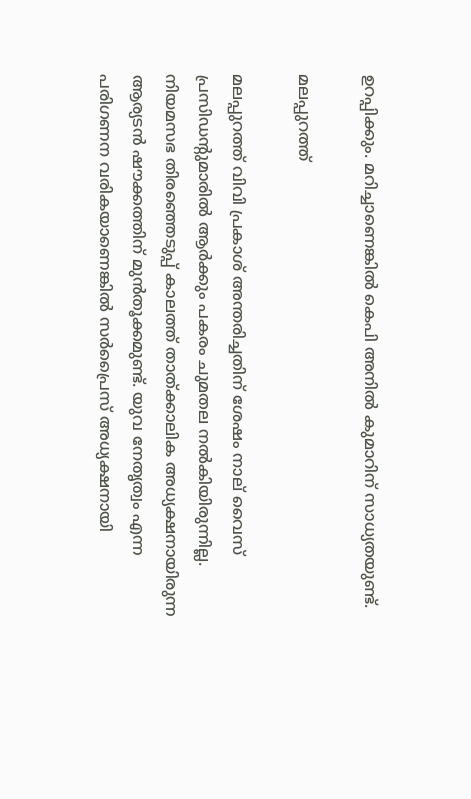ഉറപ്പിക്കും. മറിച്ചാണെങ്കില്‍ കെപി അനില്‍ കുമാറിന് സാധ്യതയുണ്ട്.

മലപ്പുറത്ത്

മലപ്പുറത്ത് വിവി പ്രകാശ് അന്തരിച്ചതിന് ശേഷം നാല് വൈസ് പ്രസിഡന്‍റുമാരില്‍ ആര്‍ക്കും പകരം ചുമതല നല്‍കിയിരുന്നില്ല. നിയമസഭ തിരഞ്ഞെടുപ്പ് കാലത്ത് താത്ക്കാലിക അധ്യക്ഷനായിരുന്ന ആര്യടന്‍ ഷൗക്കത്തിന് മുന്‍തൂക്കമുണ്ട്. യുവ നേതൃത്വം എന്ന പരിഗണന വരികയാണെങ്കില്‍ സര്‍പ്രൈസ് അധ്യക്ഷനായി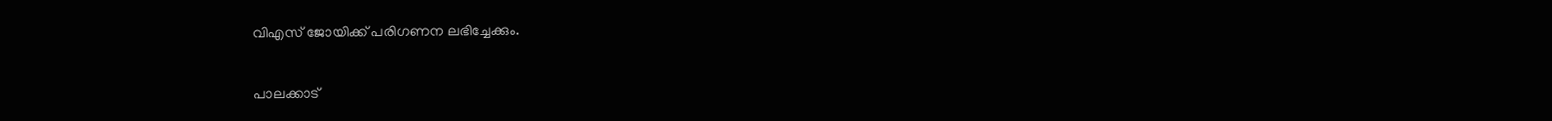വിഎസ് ജോയിക്ക് പരിഗണന ലഭിച്ചേക്കും.

പാലക്കാട്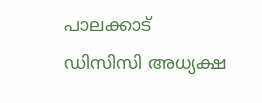പാലക്കാട് ഡിസിസി അധ്യക്ഷ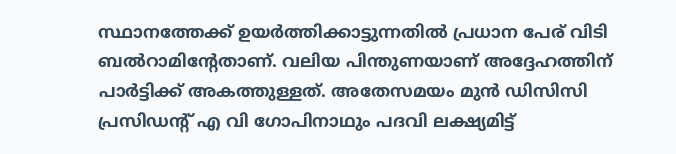സ്ഥാനത്തേക്ക് ഉയര്‍ത്തിക്കാട്ടുന്നതില്‍ പ്രധാന പേര് വിടി ബല്‍റാമിന്‍റേതാണ്. വലിയ പിന്തുണയാണ് അദ്ദേഹത്തിന് പാര്‍ട്ടിക്ക് അകത്തുള്ളത്. അതേസമയം മുന്‍ ഡിസിസി പ്രസിഡന്‍റ് എ വി ഗോപിനാഥും പദവി ലക്ഷ്യമിട്ട്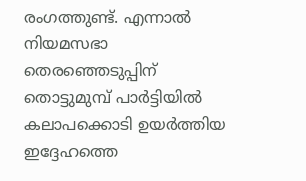രംഗത്തുണ്ട്. എന്നാല്‍ നിയമസഭാ തെരഞ്ഞെടുപ്പിന് തൊട്ടുമുമ്പ് പാര്‍ട്ടിയില്‍ കലാപക്കൊടി ഉയര്‍ത്തിയ ഇദ്ദേഹത്തെ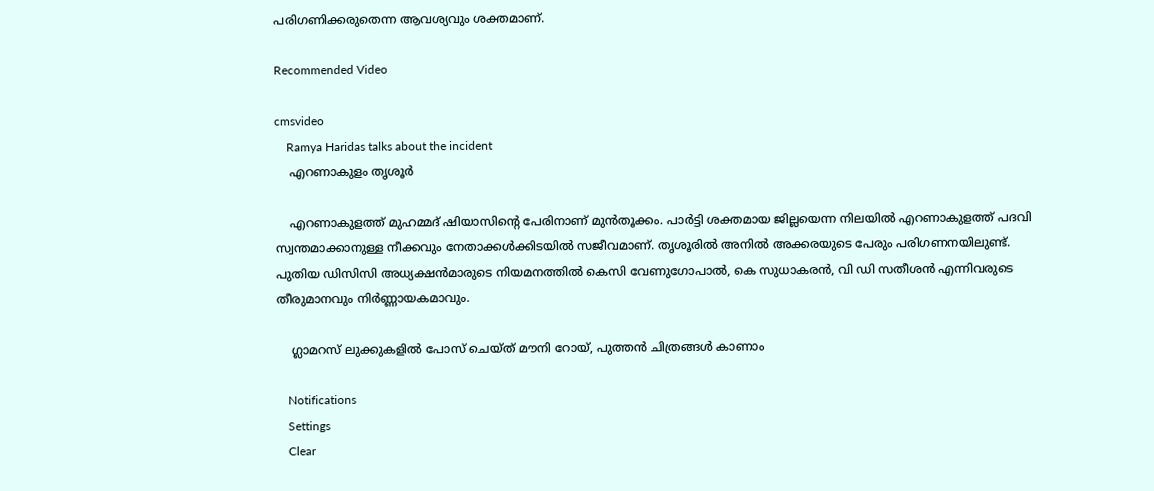പരിഗണിക്കരുതെന്ന ആവശ്യവും ശക്തമാണ്.

Recommended Video

cmsvideo
    Ramya Haridas talks about the incident
    എറണാകുളം തൃശൂര്‍

    എറണാകുളത്ത് മുഹമ്മദ് ഷിയാസിന്‍റെ പേരിനാണ് മുന്‍തൂക്കം. പാര്‍ട്ടി ശക്തമായ ജില്ലയെന്ന നിലയില്‍ എറണാകുളത്ത് പദവി സ്വന്തമാക്കാനുള്ള നീക്കവും നേതാക്കള്‍ക്കിടയില്‍ സജീവമാണ്. തൃശൂരില്‍ അനില്‍ അക്കരയുടെ പേരും പരിഗണനയിലുണ്ട്. പുതിയ ഡിസിസി അധ്യക്ഷന്‍മാരുടെ നിയമനത്തില്‍ കെസി വേണുഗോപാല്‍, കെ സുധാകരന്‍, വി ഡി സതീശന്‍ എന്നിവരുടെ തീരുമാനവും നിര്‍ണ്ണായകമാവും.

    ഗ്ലാമറസ് ലുക്കുകളില്‍ പോസ് ചെയ്ത് മൗനി റോയ്, പുത്തന്‍ ചിത്രങ്ങള്‍ കാണാം

    Notifications
    Settings
    Clear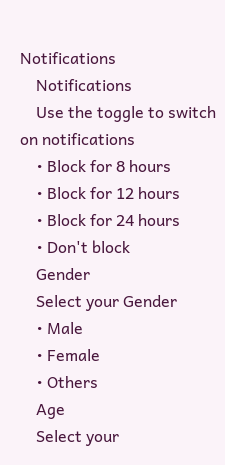Notifications
    Notifications
    Use the toggle to switch on notifications
    • Block for 8 hours
    • Block for 12 hours
    • Block for 24 hours
    • Don't block
    Gender
    Select your Gender
    • Male
    • Female
    • Others
    Age
    Select your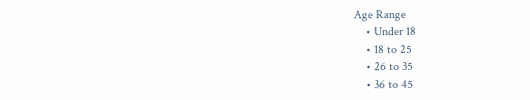Age Range
    • Under 18
    • 18 to 25
    • 26 to 35
    • 36 to 45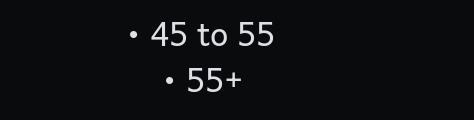• 45 to 55
    • 55+